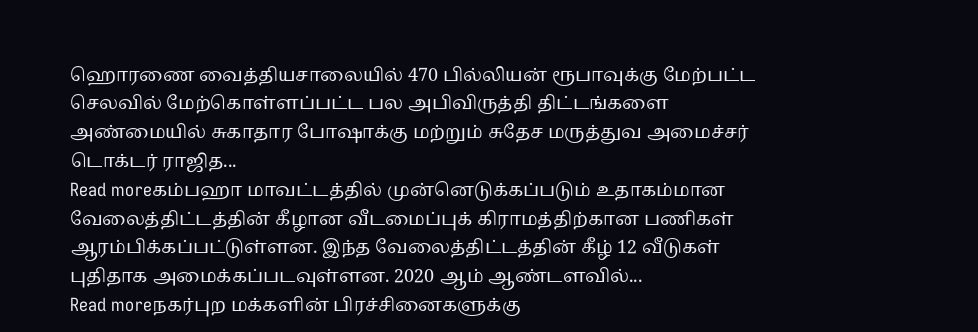ஹொரணை வைத்தியசாலையில் 470 பில்லியன் ரூபாவுக்கு மேற்பட்ட செலவில் மேற்கொள்ளப்பட்ட பல அபிவிருத்தி திட்டங்களை அண்மையில் சுகாதார போஷாக்கு மற்றும் சுதேச மருத்துவ அமைச்சர் டொக்டர் ராஜித...
Read moreகம்பஹா மாவட்டத்தில் முன்னெடுக்கப்படும் உதாகம்மான வேலைத்திட்டத்தின் கீழான வீடமைப்புக் கிராமத்திற்கான பணிகள் ஆரம்பிக்கப்பட்டுள்ளன. இந்த வேலைத்திட்டத்தின் கீழ் 12 வீடுகள் புதிதாக அமைக்கப்படவுள்ளன. 2020 ஆம் ஆண்டளவில்...
Read moreநகர்புற மக்களின் பிரச்சினைகளுக்கு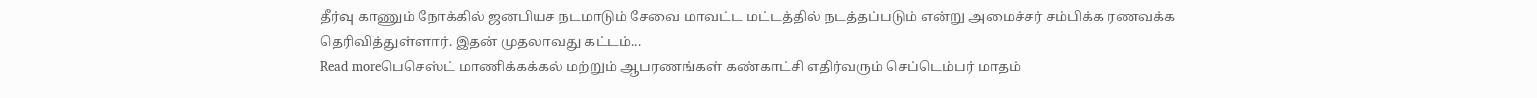தீர்வு காணும் நோக்கில் ஜனபியச நடமாடும் சேவை மாவட்ட மட்டத்தில் நடத்தப்படும் என்று அமைச்சர் சம்பிக்க ரணவக்க தெரிவித்துள்ளார். இதன் முதலாவது கட்டம்...
Read moreபெசெஸ்ட் மாணிக்கக்கல் மற்றும் ஆபரணங்கள் கண்காட்சி எதிர்வரும் செப்டெம்பர் மாதம்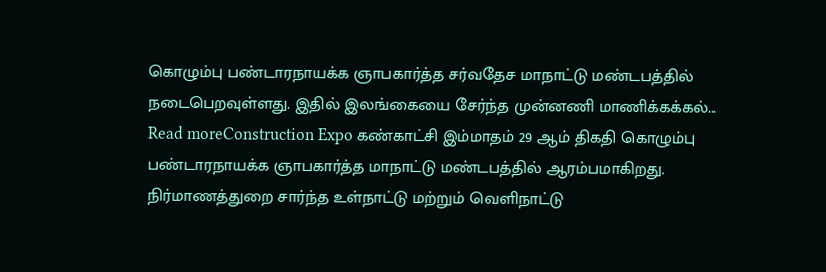கொழும்பு பண்டாரநாயக்க ஞாபகார்த்த சர்வதேச மாநாட்டு மண்டபத்தில் நடைபெறவுள்ளது. இதில் இலங்கையை சேர்ந்த முன்னணி மாணிக்கக்கல்...
Read moreConstruction Expo கண்காட்சி இம்மாதம் 29 ஆம் திகதி கொழும்பு பண்டாரநாயக்க ஞாபகார்த்த மாநாட்டு மண்டபத்தில் ஆரம்பமாகிறது. நிர்மாணத்துறை சார்ந்த உள்நாட்டு மற்றும் வெளிநாட்டு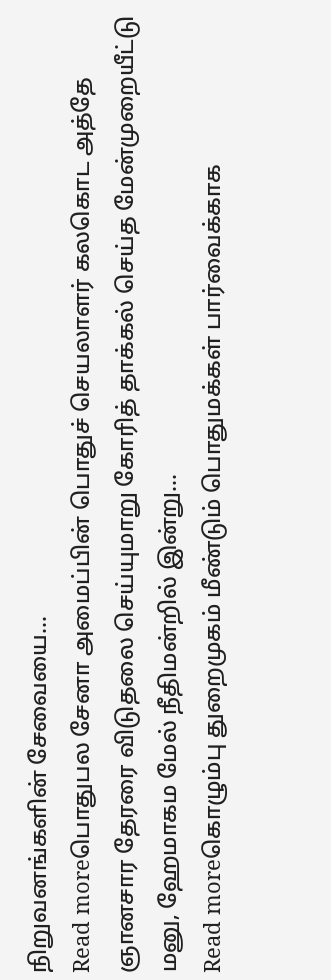நிறுவனங்களின் சேவையை...
Read moreபொதுபல சேனா அமைப்பின் பொதுச் செயலாளர் கலகொட அத்தே ஞானசார தேரரை விடுதலை செய்யுமாறு கோரித் தாக்கல் செய்த மேன்முறையீட்டு மனு, ஹேமாகம மேல் நீதிமன்றில் இன்று...
Read moreகொழும்பு துறைமுகம் மீண்டும் பொதுமக்கள் பார்வைக்காக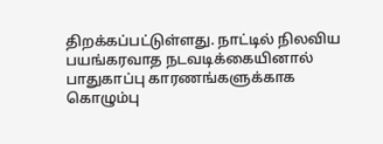திறக்கப்பட்டுள்ளது. நாட்டில் நிலவிய பயங்கரவாத நடவடிக்கையினால் பாதுகாப்பு காரணங்களுக்காக கொழும்பு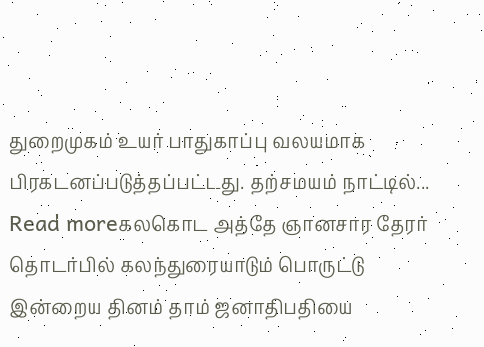துறைமுகம் உயர் பாதுகாப்பு வலயமாக பிரகடனப்படுத்தப்பட்டது. தற்சமயம் நாட்டில்...
Read moreகலகொட அத்தே ஞானசார தேரர் தொடர்பில் கலந்துரையாடும் பொருட்டு இன்றைய தினம் தாம் ஜனாதிபதியை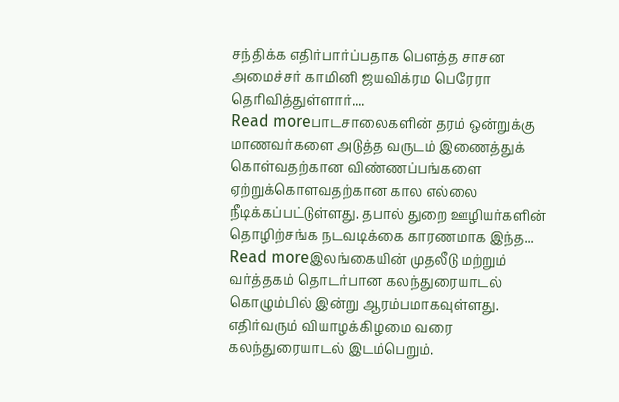சந்திக்க எதிர்பார்ப்பதாக பௌத்த சாசன அமைச்சர் காமினி ஜயவிக்ரம பெரேரா தெரிவித்துள்ளார்....
Read moreபாடசாலைகளின் தரம் ஒன்றுக்கு மாணவர்களை அடுத்த வருடம் இணைத்துக் கொள்வதற்கான விண்ணப்பங்களை ஏற்றுக்கொளவதற்கான கால எல்லை நீடிக்கப்பட்டுள்ளது. தபால் துறை ஊழியர்களின் தொழிற்சங்க நடவடிக்கை காரணமாக இந்த...
Read moreஇலங்கையின் முதலீடு மற்றும் வர்த்தகம் தொடர்பான கலந்துரையாடல் கொழும்பில் இன்று ஆரம்பமாகவுள்ளது. எதிர்வரும் வியாழக்கிழமை வரை கலந்துரையாடல் இடம்பெறும்.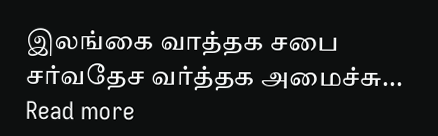இலங்கை வாத்தக சபை சர்வதேச வர்த்தக அமைச்சு...
Read more